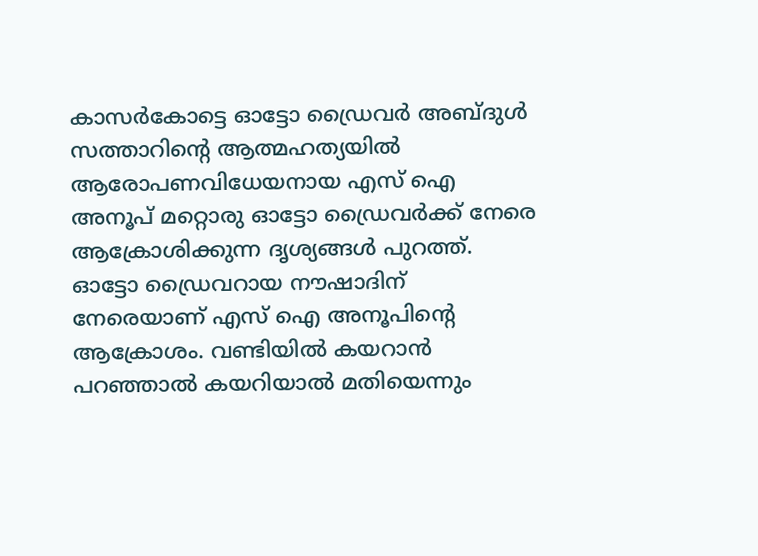കാസര്‍കോട്ടെ ഓട്ടോ ഡ്രൈവര്‍ അബ്ദുള്‍ സത്താറിന്റെ ആത്മഹത്യയില്‍ ആരോപണവിധേയനായ എസ് ഐ അനൂപ് മറ്റൊരു ഓട്ടോ ഡ്രൈവര്‍ക്ക് നേരെ ആക്രോശിക്കുന്ന ദൃശ്യങ്ങള്‍ പുറത്ത്. ഓട്ടോ ഡ്രൈവറായ നൗഷാദിന് നേരെയാണ് എസ് ഐ അനൂപിന്റെ ആക്രോശം. വണ്ടിയില്‍ കയറാന്‍ പറഞ്ഞാല്‍ കയറിയാല്‍ മതിയെന്നും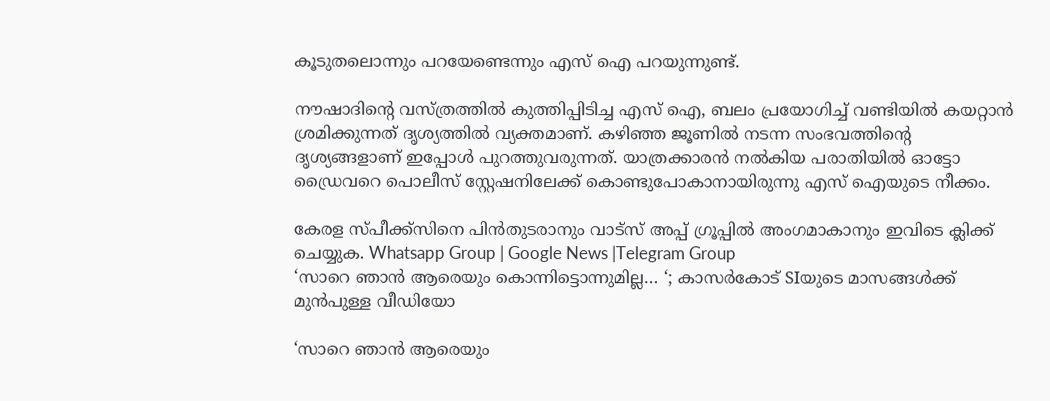കൂടുതലൊന്നും പറയേണ്ടെന്നും എസ് ഐ പറയുന്നുണ്ട്.

നൗഷാദിന്റെ വസ്ത്രത്തില്‍ കുത്തിപ്പിടിച്ച എസ് ഐ, ബലം പ്രയോഗിച്ച്‌ വണ്ടിയില്‍ കയറ്റാന്‍ ശ്രമിക്കുന്നത് ദൃശ്യത്തില്‍ വ്യക്തമാണ്. കഴിഞ്ഞ ജൂണില്‍ നടന്ന സംഭവത്തിന്റെ ദൃശ്യങ്ങളാണ് ഇപ്പോള്‍ പുറത്തുവരുന്നത്. യാത്രക്കാരന്‍ നല്‍കിയ പരാതിയില്‍ ഓട്ടോ ഡ്രൈവറെ പൊലീസ് സ്റ്റേഷനിലേക്ക് കൊണ്ടുപോകാനായിരുന്നു എസ് ഐയുടെ നീക്കം.

കേരള സ്പീക്ക്സിനെ പിൻതുടരാനും വാട്സ് അപ്പ് ഗ്രൂപ്പിൽ അംഗമാകാനും ഇവിടെ ക്ലിക്ക് ചെയ്യുക. Whatsapp Group | Google News |Telegram Group
‘സാറെ ഞാൻ ആരെയും കൊന്നിട്ടൊന്നുമില്ല… ‘; കാസർകോട് SIയുടെ മാസങ്ങൾക്ക് മുൻപുള്ള വീഡിയോ

‘സാറെ ഞാൻ ആരെയും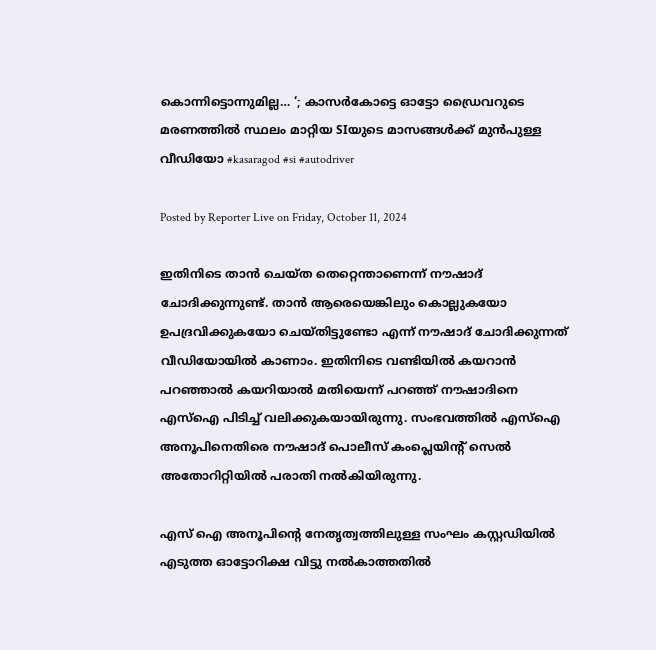കൊന്നിട്ടൊന്നുമില്ല… ‘; കാസർകോട്ടെ ഓട്ടോ ഡ്രൈവറുടെ മരണത്തിൽ സ്ഥലം മാറ്റിയ SIയുടെ മാസങ്ങൾക്ക് മുൻപുള്ള വീഡിയോ #kasaragod #si #autodriver

Posted by Reporter Live on Friday, October 11, 2024

ഇതിനിടെ താന്‍ ചെയ്ത തെറ്റെന്താണെന്ന് നൗഷാദ് ചോദിക്കുന്നുണ്ട്. താന്‍ ആരെയെങ്കിലും കൊല്ലുകയോ ഉപദ്രവിക്കുകയോ ചെയ്തിട്ടുണ്ടോ എന്ന് നൗഷാദ് ചോദിക്കുന്നത് വീഡിയോയില്‍ കാണാം. ഇതിനിടെ വണ്ടിയില്‍ കയറാന്‍ പറഞ്ഞാല്‍ കയറിയാല്‍ മതിയെന്ന് പറഞ്ഞ് നൗഷാദിനെ എസ്‌ഐ പിടിച്ച്‌ വലിക്കുകയായിരുന്നു. സംഭവത്തില്‍ എസ്‌ഐ അനൂപിനെതിരെ നൗഷാദ് പൊലീസ് കംപ്ലെയിന്റ് സെല്‍ അതോറിറ്റിയില്‍ പരാതി നല്‍കിയിരുന്നു.

എസ് ഐ അനൂപിന്റെ നേതൃത്വത്തിലുള്ള സംഘം കസ്റ്റഡിയില്‍ എടുത്ത ഓട്ടോറിക്ഷ വിട്ടു നല്‍കാത്തതില്‍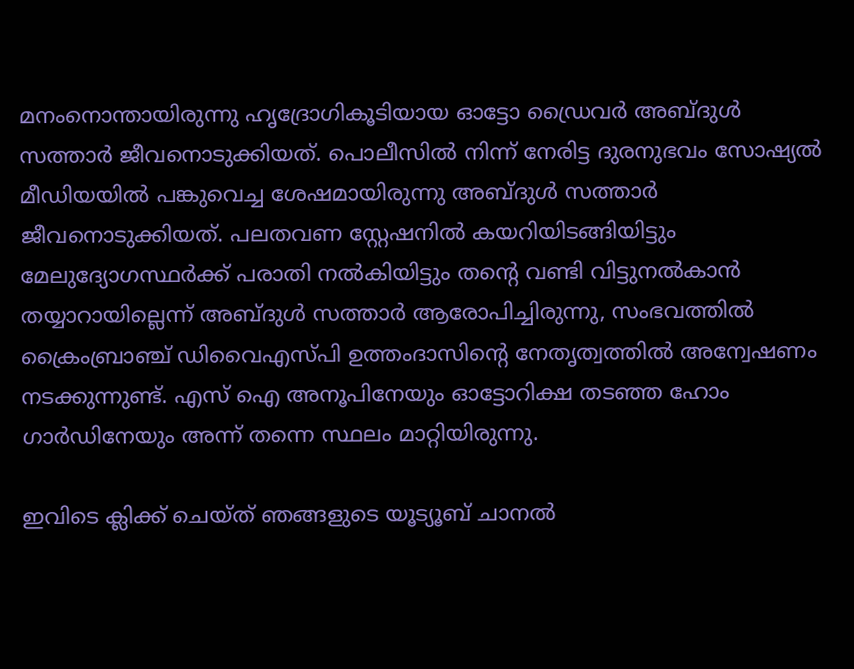മനംനൊന്തായിരുന്നു ഹൃദ്രോഗികൂടിയായ ഓട്ടോ ഡ്രൈവര്‍ അബ്ദുള്‍ സത്താര്‍ ജീവനൊടുക്കിയത്. പൊലീസില്‍ നിന്ന് നേരിട്ട ദുരനുഭവം സോഷ്യല്‍ മീഡിയയില്‍ പങ്കുവെച്ച ശേഷമായിരുന്നു അബ്ദുള്‍ സത്താര്‍ ജീവനൊടുക്കിയത്. പലതവണ സ്റ്റേഷനില്‍ കയറിയിടങ്ങിയിട്ടും മേലുദ്യോഗസ്ഥര്‍ക്ക് പരാതി നല്‍കിയിട്ടും തന്റെ വണ്ടി വിട്ടുനല്‍കാന്‍ തയ്യാറായില്ലെന്ന് അബ്ദുള്‍ സത്താര്‍ ആരോപിച്ചിരുന്നു, സംഭവത്തില്‍ ക്രൈംബ്രാഞ്ച് ഡിവൈഎസ്പി ഉത്തംദാസിന്റെ നേതൃത്വത്തില്‍ അന്വേഷണം നടക്കുന്നുണ്ട്. എസ് ഐ അനൂപിനേയും ഓട്ടോറിക്ഷ തടഞ്ഞ ഹോം ഗാര്‍ഡിനേയും അന്ന് തന്നെ സ്ഥലം മാറ്റിയിരുന്നു.

ഇവിടെ ക്ലിക്ക് ചെയ്ത് ഞങ്ങളുടെ യൂട്യൂബ് ചാനൽ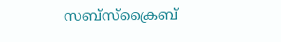സബ്സ്ക്രൈബ്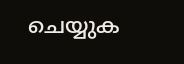ചെയ്യുക